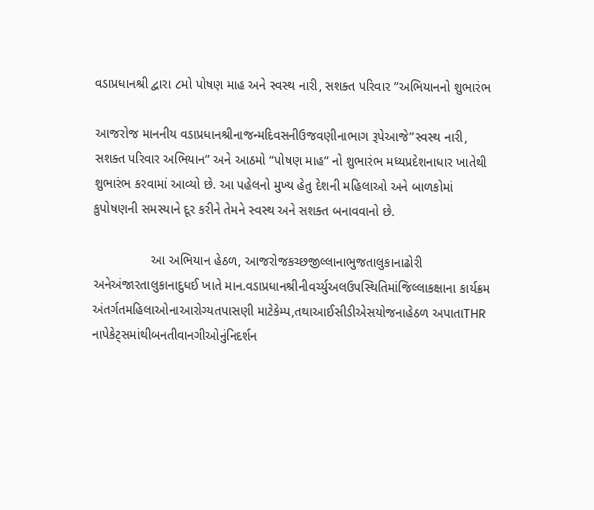વડાપ્રધાનશ્રી દ્વારા ૮મો પોષણ માહ અને સ્વસ્થ નારી, સશક્ત પરિવાર ”અભિયાનનો શુભારંભ

આજરોજ માનનીય વડાપ્રધાનશ્રીનાજન્મદિવસનીઉજવણીનાભાગ રૂપેઆજે”સ્વસ્થ નારી, સશક્ત પરિવાર અભિયાન” અને આઠમો “પોષણ માહ” નો શુભારંભ મધ્યપ્રદેશનાધાર ખાતેથી શુભારંભ કરવામાં આવ્યો છે. આ પહેલનો મુખ્ય હેતુ દેશની મહિલાઓ અને બાળકોમાં કુપોષણની સમસ્યાને દૂર કરીને તેમને સ્વસ્થ અને સશક્ત બનાવવાનો છે.

                આ અભિયાન હેઠળ, આજરોજકચ્છજીલ્લાનાભુજતાલુકાનાઢોરી અનેઅંજારતાલુકાનાદુધઈ ખાતે માન.વડાપ્રધાનશ્રીનીવર્ચ્યુઅલઉપસ્થિતિમાંજિલ્લાકક્ષાના કાર્યક્રમ અંતર્ગતમહિલાઓનાઆરોગ્યતપાસણી માટેકેમ્પ,તથાઆઈસીડીએસયોજનાહેઠળ અપાતાTHR નાપેકેટ્સમાંથીબનતીવાનગીઓનુંનિદર્શન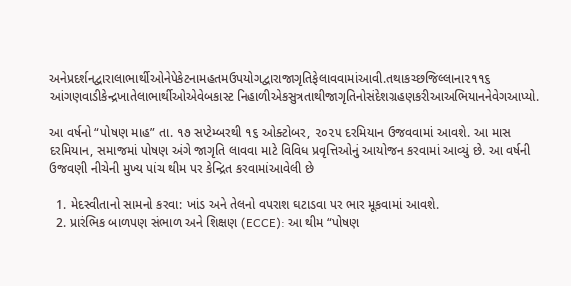અનેપ્રદર્શનદ્વારાલાભાર્થીઓનેપેકેટનામહતમઉપયોગદ્વારાજાગૃતિફેલાવવામાંઆવી.તથાકચ્છજિલ્લાના૨૧૧૬ આંગણવાડીકેન્દ્રખાતેલાભાર્થીઓએવેબકાસ્ટ નિહાળીએકસુત્રતાથીજાગૃતિનોસંદેશગ્રહણકરીઆઅભિયાનનેવેગઆપ્યો.

આ વર્ષનો “પોષણ માહ” તા. ૧૭ સપ્ટેમ્બરથી ૧૬ ઓક્ટોબર, ૨૦૨૫ દરમિયાન ઉજવવામાં આવશે. આ માસ દરમિયાન, સમાજમાં પોષણ અંગે જાગૃતિ લાવવા માટે વિવિધ પ્રવૃત્તિઓનું આયોજન કરવામાં આવ્યું છે. આ વર્ષની ઉજવણી નીચેની મુખ્ય પાંચ થીમ પર કેન્દ્રિત કરવામાંઆવેલી છે

  1. મેદસ્વીતાનો સામનો કરવા: ખાંડ અને તેલનો વપરાશ ઘટાડવા પર ભાર મૂકવામાં આવશે.
  2. પ્રારંભિક બાળપણ સંભાળ અને શિક્ષણ (ECCE): આ થીમ “પોષણ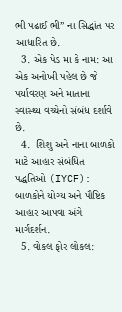ભી પઢાઈ ભી” ના સિદ્ધાંત પર આધારિત છે.
  3. એક પેડ મા કે નામ: આ એક અનોખી પહેલ છે જે પર્યાવરણ અને માતાના સ્વાસ્થ્ય વચ્ચેનો સંબંધ દર્શાવે છે.
  4.  શિશુ અને નાના બાળકો માટે આહાર સંબંધિત પદ્ધતિઓ (IYCF): બાળકોને યોગ્ય અને પૌષ્ટિક આહાર આપવા અંગે માર્ગદર્શન.
  5. વોકલ ફોર લોકલ: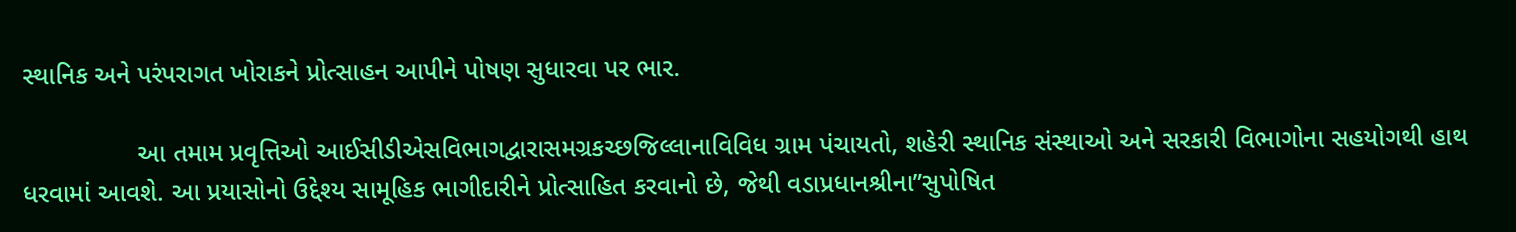સ્થાનિક અને પરંપરાગત ખોરાકને પ્રોત્સાહન આપીને પોષણ સુધારવા પર ભાર.

                આ તમામ પ્રવૃત્તિઓ આઈસીડીએસવિભાગદ્વારાસમગ્રકચ્છજિલ્લાનાવિવિધ ગ્રામ પંચાયતો, શહેરી સ્થાનિક સંસ્થાઓ અને સરકારી વિભાગોના સહયોગથી હાથ ધરવામાં આવશે. આ પ્રયાસોનો ઉદ્દેશ્ય સામૂહિક ભાગીદારીને પ્રોત્સાહિત કરવાનો છે, જેથી વડાપ્રધાનશ્રીના”સુપોષિત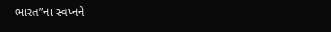ભારત”ના સ્વપ્નને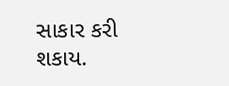સાકાર કરી શકાય.